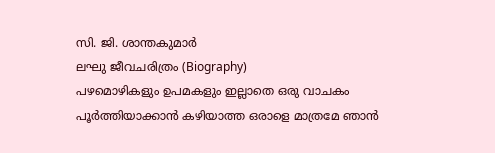സി. ജി. ശാന്തകുമാർ
ലഘു ജീവചരിത്രം (Biography)
പഴമൊഴികളും ഉപമകളും ഇല്ലാതെ ഒരു വാചകം പൂർത്തിയാക്കാൻ കഴിയാത്ത ഒരാളെ മാത്രമേ ഞാൻ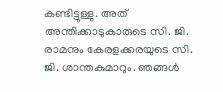കണ്ടിട്ടുള്ളു. അത് അന്തിക്കാടുകാരുടെ സി. ജി. രാമനും കേരളക്കരയുടെ സി. ജി. ശാന്തകുമാറും. ഞങ്ങൾ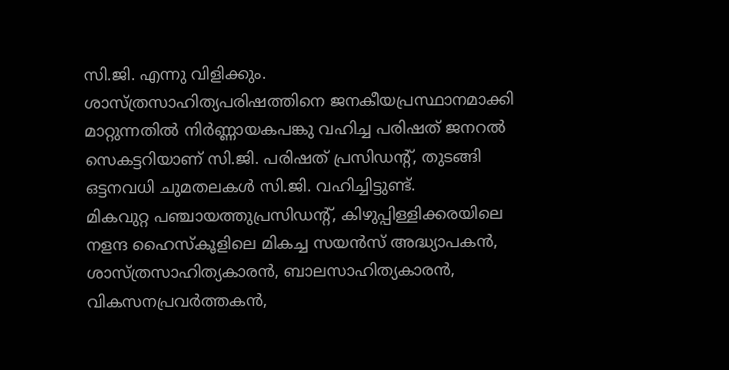സി.ജി. എന്നു വിളിക്കും.
ശാസ്ത്രസാഹിത്യപരിഷത്തിനെ ജനകീയപ്രസ്ഥാനമാക്കി മാറ്റുന്നതിൽ നിർണ്ണായകപങ്കു വഹിച്ച പരിഷത് ജനറൽ സെകട്ടറിയാണ് സി.ജി. പരിഷത് പ്രസിഡന്റ്, തുടങ്ങി ഒട്ടനവധി ചുമതലകൾ സി.ജി. വഹിച്ചിട്ടുണ്ട്.
മികവുറ്റ പഞ്ചായത്തുപ്രസിഡന്റ്, കിഴുപ്പിള്ളിക്കരയിലെ നളന്ദ ഹൈസ്കൂളിലെ മികച്ച സയൻസ് അദ്ധ്യാപകൻ, ശാസ്ത്രസാഹിത്യകാരൻ, ബാലസാഹിത്യകാരൻ, വികസനപ്രവർത്തകൻ,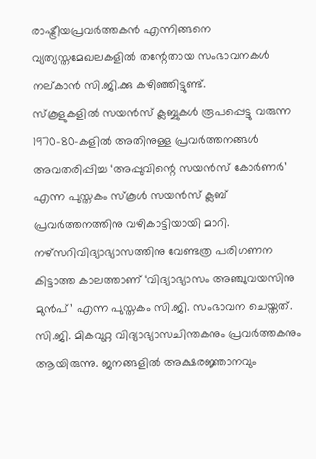രാഷ്ട്രീയപ്രവർത്തകൻ എന്നിങ്ങനെ വ്യത്യസ്തമേഖലകളിൽ തന്റേതായ സംഭാവനകൾ നല്കാൻ സി.ജി.ക്കു കഴിഞ്ഞിട്ടുണ്ട്.
സ്കൂളുകളിൽ സയൻസ് ക്ലബ്ബുകൾ രൂപപ്പെട്ടു വരുന്ന 1970-80-കളിൽ അതിനുള്ള പ്രവർത്തനങ്ങൾ അവതരിപ്പിച്ച ‘അപ്പുവിന്റെ സയൻസ് കോർണർ’ എന്ന പുസ്തകം സ്കൂൾ സയൻസ് ക്ലബ് പ്രവർത്തനത്തിനു വഴികാട്ടിയായി മാറി. നഴ്സറിവിദ്യാഭ്യാസത്തിനു വേണ്ടത്ര പരിഗണന കിട്ടാത്ത കാലത്താണ് ‘വിദ്യാഭ്യാസം അഞ്ചുവയസിനു മുൻപ്’ എന്ന പുസ്തകം സി.ജി. സംഭാവന ചെയ്തത്. സി.ജി. മികവുറ്റ വിദ്യാഭ്യാസചിന്തകനും പ്രവർത്തകനും ആയിരുന്നു. ജനങ്ങളിൽ അക്ഷരജ്ഞാനവും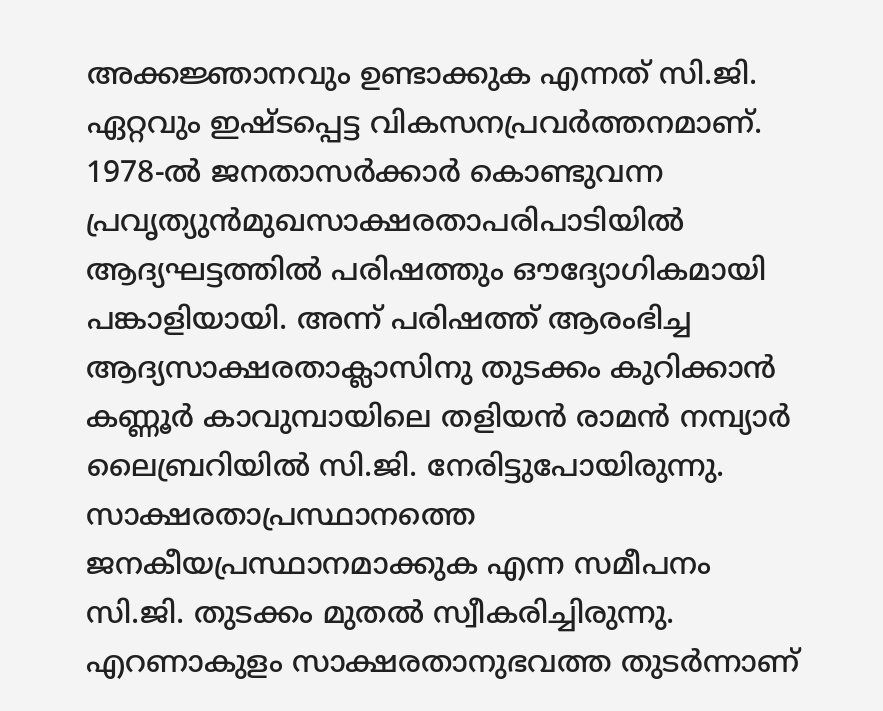അക്കജ്ഞാനവും ഉണ്ടാക്കുക എന്നത് സി.ജി. ഏറ്റവും ഇഷ്ടപ്പെട്ട വികസനപ്രവർത്തനമാണ്. 1978-ൽ ജനതാസർക്കാർ കൊണ്ടുവന്ന പ്രവൃത്യുൻമുഖസാക്ഷരതാപരിപാടിയിൽ ആദ്യഘട്ടത്തിൽ പരിഷത്തും ഔദ്യോഗികമായി പങ്കാളിയായി. അന്ന് പരിഷത്ത് ആരംഭിച്ച ആദ്യസാക്ഷരതാക്ലാസിനു തുടക്കം കുറിക്കാൻ കണ്ണൂർ കാവുമ്പായിലെ തളിയൻ രാമൻ നമ്പ്യാർ ലൈബ്രറിയിൽ സി.ജി. നേരിട്ടുപോയിരുന്നു. സാക്ഷരതാപ്രസ്ഥാനത്തെ ജനകീയപ്രസ്ഥാനമാക്കുക എന്ന സമീപനം സി.ജി. തുടക്കം മുതൽ സ്വീകരിച്ചിരുന്നു.
എറണാകുളം സാക്ഷരതാനുഭവത്ത തുടർന്നാണ്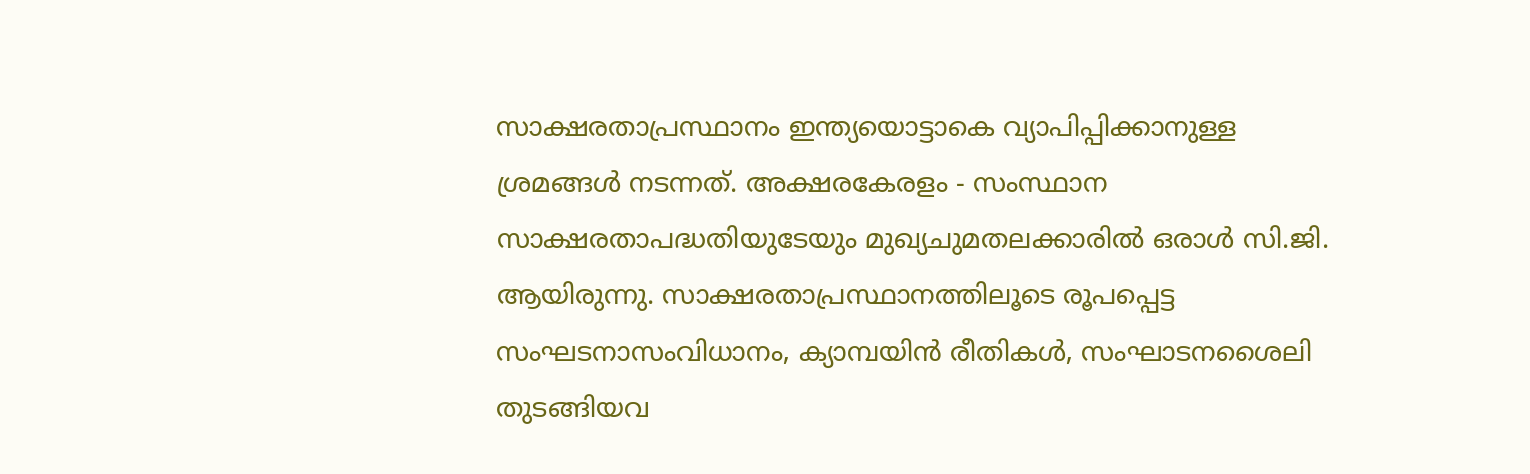സാക്ഷരതാപ്രസ്ഥാനം ഇന്ത്യയൊട്ടാകെ വ്യാപിപ്പിക്കാനുള്ള ശ്രമങ്ങൾ നടന്നത്. അക്ഷരകേരളം - സംസ്ഥാന സാക്ഷരതാപദ്ധതിയുടേയും മുഖ്യചുമതലക്കാരിൽ ഒരാൾ സി.ജി. ആയിരുന്നു. സാക്ഷരതാപ്രസ്ഥാനത്തിലൂടെ രൂപപ്പെട്ട സംഘടനാസംവിധാനം, ക്യാമ്പയിൻ രീതികൾ, സംഘാടനശൈലി തുടങ്ങിയവ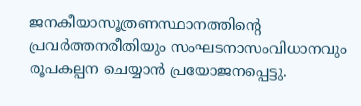ജനകീയാസൂത്രണസ്ഥാനത്തിന്റെ പ്രവർത്തനരീതിയും സംഘടനാസംവിധാനവും രൂപകല്പന ചെയ്യാൻ പ്രയോജനപ്പെട്ടു.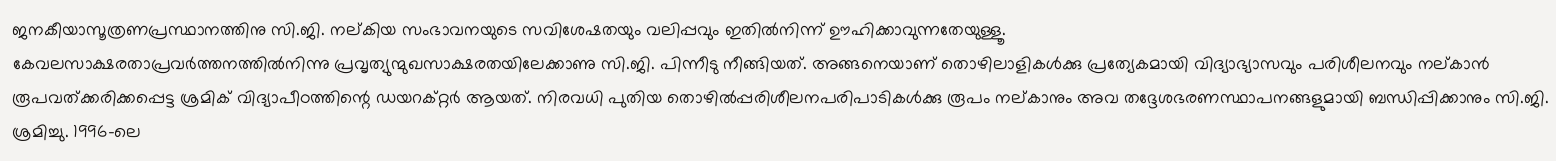ജനകീയാസൂത്രണപ്രസ്ഥാനത്തിനു സി.ജി. നല്കിയ സംഭാവനയുടെ സവിശേഷതയും വലിപ്പവും ഇതിൽനിന്ന് ഊഹിക്കാവുന്നതേയുള്ളൂ.
കേവലസാക്ഷരതാപ്രവർത്തനത്തിൽനിന്നു പ്രവൃത്യുന്മുഖസാക്ഷരതയിലേക്കാണു സി.ജി. പിന്നീടു നീങ്ങിയത്. അങ്ങനെയാണ് തൊഴിലാളികൾക്കു പ്രത്യേകമായി വിദ്യാഭ്യാസവും പരിശീലനവും നല്കാൻ രൂപവത്ക്കരിക്കപ്പെട്ട ശ്രമിക് വിദ്യാപീഠത്തിന്റെ ഡയറക്റ്റർ ആയത്. നിരവധി പുതിയ തൊഴിൽപ്പരിശീലനപരിപാടികൾക്കു രൂപം നല്കാനും അവ തദ്ദേശഭരണസ്ഥാപനങ്ങളുമായി ബന്ധിപ്പിക്കാനും സി.ജി. ശ്രമിച്ചു. 1996-ലെ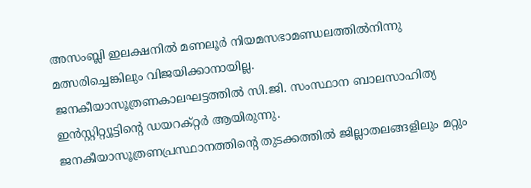അസംബ്ലി ഇലക്ഷനിൽ മണലൂർ നിയമസഭാമണ്ഡലത്തിൽനിന്നു മത്സരിച്ചെങ്കിലും വിജയിക്കാനായില്ല.
ജനകീയാസൂത്രണകാലഘട്ടത്തിൽ സി.ജി. സംസ്ഥാന ബാലസാഹിത്യ ഇൻസ്റ്റിറ്റ്യൂട്ടിന്റെ ഡയറക്റ്റർ ആയിരുന്നു. ജനകീയാസൂത്രണപ്രസ്ഥാനത്തിന്റെ തുടക്കത്തിൽ ജില്ലാതലങ്ങളിലും മറ്റും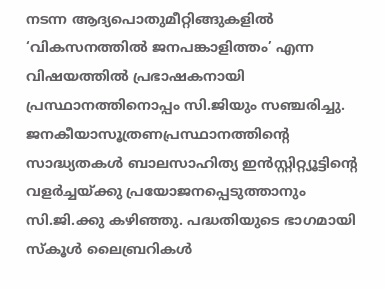നടന്ന ആദ്യപൊതുമീറ്റിങ്ങുകളിൽ ‘വികസനത്തിൽ ജനപങ്കാളിത്തം’ എന്ന വിഷയത്തിൽ പ്രഭാഷകനായി പ്രസ്ഥാനത്തിനൊപ്പം സി.ജിയും സഞ്ചരിച്ചു.
ജനകീയാസൂത്രണപ്രസ്ഥാനത്തിന്റെ സാദ്ധ്യതകൾ ബാലസാഹിത്യ ഇൻസ്റ്റിറ്റ്യൂട്ടിന്റെ വളർച്ചയ്ക്കു പ്രയോജനപ്പെടുത്താനും സി.ജി.ക്കു കഴിഞ്ഞു. പദ്ധതിയുടെ ഭാഗമായി സ്കൂൾ ലൈബ്രറികൾ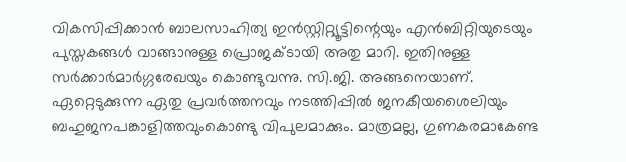വികസിപ്പിക്കാൻ ബാലസാഹിത്യ ഇൻസ്റ്റിറ്റ്യൂട്ടിന്റെയും എൻബിറ്റിയുടെയും പുസ്തകങ്ങൾ വാങ്ങാനുള്ള പ്രൊജക്ടായി അതു മാറി. ഇതിനുള്ള സർക്കാർമാർഗ്ഗരേഖയും കൊണ്ടുവന്നു. സി.ജി. അങ്ങനെയാണ്. ഏറ്റെടുക്കുന്ന ഏതു പ്രവർത്തനവും നടത്തിപ്പിൽ ജനകീയശൈലിയും ബഹുജനപങ്കാളിത്തവുംകൊണ്ടു വിപുലമാക്കും. മാത്രമല്ല, ഗുണകരമാകേണ്ട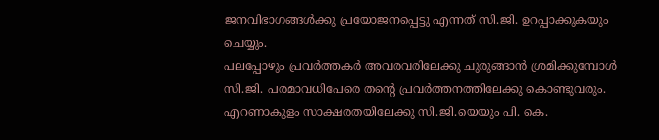ജനവിഭാഗങ്ങൾക്കു പ്രയോജനപ്പെട്ടു എന്നത് സി.ജി. ഉറപ്പാക്കുകയും ചെയ്യും.
പലപ്പോഴും പ്രവർത്തകർ അവരവരിലേക്കു ചുരുങ്ങാൻ ശ്രമിക്കുമ്പോൾ സി.ജി. പരമാവധിപേരെ തന്റെ പ്രവർത്തനത്തിലേക്കു കൊണ്ടുവരും. എറണാകുളം സാക്ഷരതയിലേക്കു സി.ജി.യെയും പി. കെ.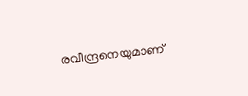രവീന്ദ്രനെയുമാണ്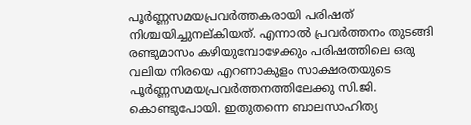പൂർണ്ണസമയപ്രവർത്തകരായി പരിഷത് നിശ്ചയിച്ചുനല്കിയത്. എന്നാൽ പ്രവർത്തനം തുടങ്ങി രണ്ടുമാസം കഴിയുമ്പോഴേക്കും പരിഷത്തിലെ ഒരു വലിയ നിരയെ എറണാകുളം സാക്ഷരതയുടെ പൂർണ്ണസമയപ്രവർത്തനത്തിലേക്കു സി.ജി. കൊണ്ടുപോയി. ഇതുതന്നെ ബാലസാഹിത്യ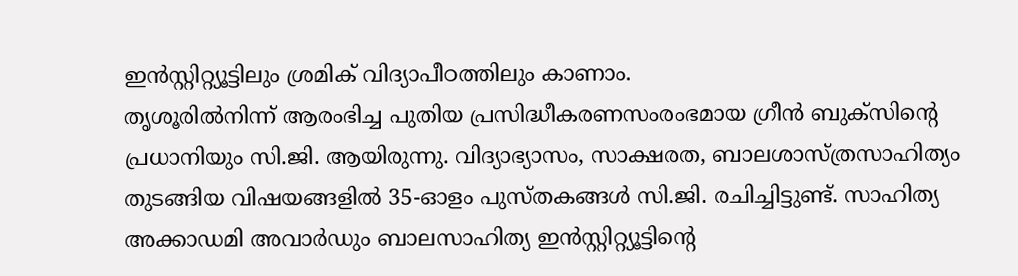ഇൻസ്റ്റിറ്റ്യൂട്ടിലും ശ്രമിക് വിദ്യാപീഠത്തിലും കാണാം.
തൃശൂരിൽനിന്ന് ആരംഭിച്ച പുതിയ പ്രസിദ്ധീകരണസംരംഭമായ ഗ്രീൻ ബുക്സിന്റെ പ്രധാനിയും സി.ജി. ആയിരുന്നു. വിദ്യാഭ്യാസം, സാക്ഷരത, ബാലശാസ്ത്രസാഹിത്യം തുടങ്ങിയ വിഷയങ്ങളിൽ 35-ഓളം പുസ്തകങ്ങൾ സി.ജി. രചിച്ചിട്ടുണ്ട്. സാഹിത്യ അക്കാഡമി അവാർഡും ബാലസാഹിത്യ ഇൻസ്റ്റിറ്റ്യൂട്ടിന്റെ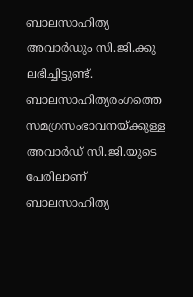ബാലസാഹിത്യ അവാർഡും സി.ജി.ക്കു ലഭിച്ചിട്ടുണ്ട്. ബാലസാഹിത്യരംഗത്തെ സമഗ്രസംഭാവനയ്ക്കുള്ള അവാർഡ് സി.ജി.യുടെ പേരിലാണ് ബാലസാഹിത്യ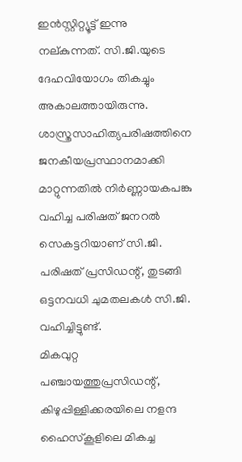ഇൻസ്റ്റിറ്റ്യൂട്ട് ഇന്നു നല്കുന്നത്. സി.ജി.യുടെ ദേഹവിയോഗം തികച്ചും അകാലത്തായിരുന്നു.
ശാസ്ത്രസാഹിത്യപരിഷത്തിനെ ജനകീയപ്രസ്ഥാനമാക്കി മാറ്റുന്നതിൽ നിർണ്ണായകപങ്കു വഹിച്ച പരിഷത് ജനറൽ സെകട്ടറിയാണ് സി.ജി. പരിഷത് പ്രസിഡന്റ്, തുടങ്ങി ഒട്ടനവധി ചുമതലകൾ സി.ജി. വഹിച്ചിട്ടുണ്ട്.
മികവുറ്റ പഞ്ചായത്തുപ്രസിഡന്റ്, കിഴുപ്പിള്ളിക്കരയിലെ നളന്ദ ഹൈസ്കൂളിലെ മികച്ച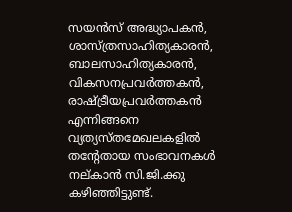സയൻസ് അദ്ധ്യാപകൻ, ശാസ്ത്രസാഹിത്യകാരൻ, ബാലസാഹിത്യകാരൻ, വികസനപ്രവർത്തകൻ, രാഷ്ട്രീയപ്രവർത്തകൻ എന്നിങ്ങനെ വ്യത്യസ്തമേഖലകളിൽ തന്റേതായ സംഭാവനകൾ നല്കാൻ സി.ജി.ക്കു കഴിഞ്ഞിട്ടുണ്ട്.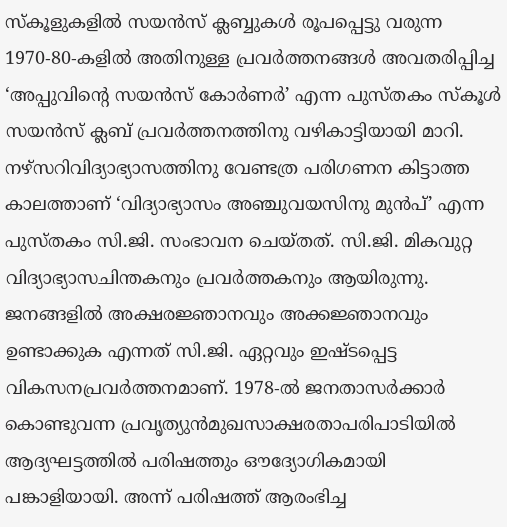സ്കൂളുകളിൽ സയൻസ് ക്ലബ്ബുകൾ രൂപപ്പെട്ടു വരുന്ന 1970-80-കളിൽ അതിനുള്ള പ്രവർത്തനങ്ങൾ അവതരിപ്പിച്ച ‘അപ്പുവിന്റെ സയൻസ് കോർണർ’ എന്ന പുസ്തകം സ്കൂൾ സയൻസ് ക്ലബ് പ്രവർത്തനത്തിനു വഴികാട്ടിയായി മാറി. നഴ്സറിവിദ്യാഭ്യാസത്തിനു വേണ്ടത്ര പരിഗണന കിട്ടാത്ത കാലത്താണ് ‘വിദ്യാഭ്യാസം അഞ്ചുവയസിനു മുൻപ്’ എന്ന പുസ്തകം സി.ജി. സംഭാവന ചെയ്തത്. സി.ജി. മികവുറ്റ വിദ്യാഭ്യാസചിന്തകനും പ്രവർത്തകനും ആയിരുന്നു. ജനങ്ങളിൽ അക്ഷരജ്ഞാനവും അക്കജ്ഞാനവും ഉണ്ടാക്കുക എന്നത് സി.ജി. ഏറ്റവും ഇഷ്ടപ്പെട്ട വികസനപ്രവർത്തനമാണ്. 1978-ൽ ജനതാസർക്കാർ കൊണ്ടുവന്ന പ്രവൃത്യുൻമുഖസാക്ഷരതാപരിപാടിയിൽ ആദ്യഘട്ടത്തിൽ പരിഷത്തും ഔദ്യോഗികമായി പങ്കാളിയായി. അന്ന് പരിഷത്ത് ആരംഭിച്ച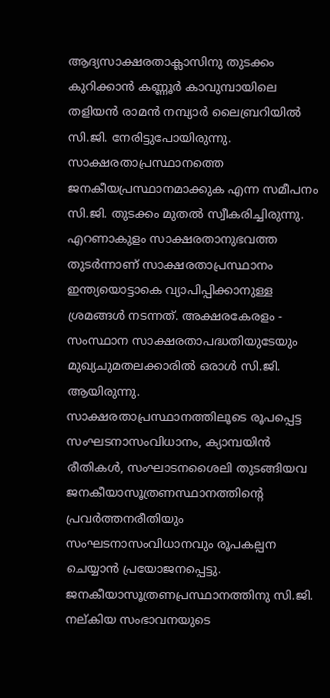ആദ്യസാക്ഷരതാക്ലാസിനു തുടക്കം കുറിക്കാൻ കണ്ണൂർ കാവുമ്പായിലെ തളിയൻ രാമൻ നമ്പ്യാർ ലൈബ്രറിയിൽ സി.ജി. നേരിട്ടുപോയിരുന്നു. സാക്ഷരതാപ്രസ്ഥാനത്തെ ജനകീയപ്രസ്ഥാനമാക്കുക എന്ന സമീപനം സി.ജി. തുടക്കം മുതൽ സ്വീകരിച്ചിരുന്നു.
എറണാകുളം സാക്ഷരതാനുഭവത്ത തുടർന്നാണ് സാക്ഷരതാപ്രസ്ഥാനം ഇന്ത്യയൊട്ടാകെ വ്യാപിപ്പിക്കാനുള്ള ശ്രമങ്ങൾ നടന്നത്. അക്ഷരകേരളം - സംസ്ഥാന സാക്ഷരതാപദ്ധതിയുടേയും മുഖ്യചുമതലക്കാരിൽ ഒരാൾ സി.ജി. ആയിരുന്നു. സാക്ഷരതാപ്രസ്ഥാനത്തിലൂടെ രൂപപ്പെട്ട സംഘടനാസംവിധാനം, ക്യാമ്പയിൻ രീതികൾ, സംഘാടനശൈലി തുടങ്ങിയവ ജനകീയാസൂത്രണസ്ഥാനത്തിന്റെ പ്രവർത്തനരീതിയും സംഘടനാസംവിധാനവും രൂപകല്പന ചെയ്യാൻ പ്രയോജനപ്പെട്ടു. ജനകീയാസൂത്രണപ്രസ്ഥാനത്തിനു സി.ജി. നല്കിയ സംഭാവനയുടെ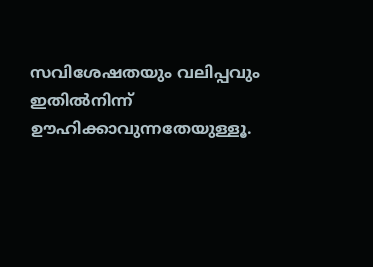സവിശേഷതയും വലിപ്പവും ഇതിൽനിന്ന് ഊഹിക്കാവുന്നതേയുള്ളൂ.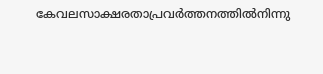കേവലസാക്ഷരതാപ്രവർത്തനത്തിൽനിന്നു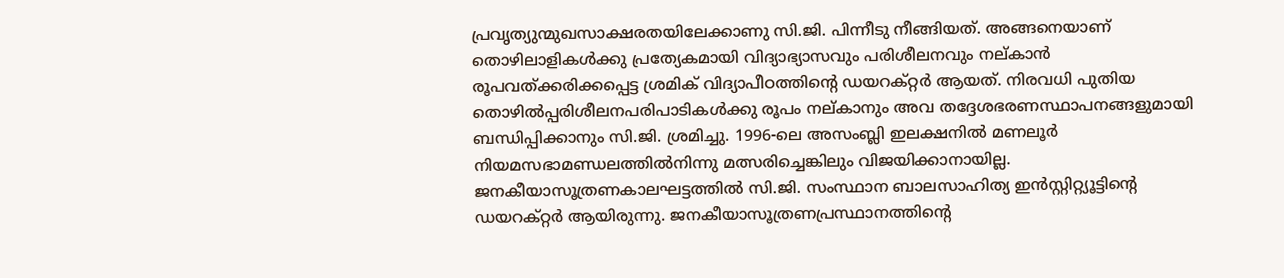പ്രവൃത്യുന്മുഖസാക്ഷരതയിലേക്കാണു സി.ജി. പിന്നീടു നീങ്ങിയത്. അങ്ങനെയാണ് തൊഴിലാളികൾക്കു പ്രത്യേകമായി വിദ്യാഭ്യാസവും പരിശീലനവും നല്കാൻ രൂപവത്ക്കരിക്കപ്പെട്ട ശ്രമിക് വിദ്യാപീഠത്തിന്റെ ഡയറക്റ്റർ ആയത്. നിരവധി പുതിയ തൊഴിൽപ്പരിശീലനപരിപാടികൾക്കു രൂപം നല്കാനും അവ തദ്ദേശഭരണസ്ഥാപനങ്ങളുമായി ബന്ധിപ്പിക്കാനും സി.ജി. ശ്രമിച്ചു. 1996-ലെ അസംബ്ലി ഇലക്ഷനിൽ മണലൂർ നിയമസഭാമണ്ഡലത്തിൽനിന്നു മത്സരിച്ചെങ്കിലും വിജയിക്കാനായില്ല.
ജനകീയാസൂത്രണകാലഘട്ടത്തിൽ സി.ജി. സംസ്ഥാന ബാലസാഹിത്യ ഇൻസ്റ്റിറ്റ്യൂട്ടിന്റെ ഡയറക്റ്റർ ആയിരുന്നു. ജനകീയാസൂത്രണപ്രസ്ഥാനത്തിന്റെ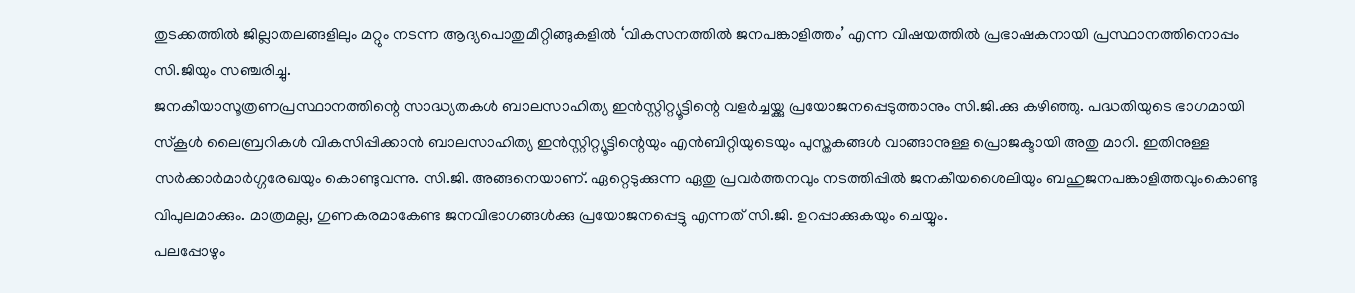തുടക്കത്തിൽ ജില്ലാതലങ്ങളിലും മറ്റും നടന്ന ആദ്യപൊതുമീറ്റിങ്ങുകളിൽ ‘വികസനത്തിൽ ജനപങ്കാളിത്തം’ എന്ന വിഷയത്തിൽ പ്രഭാഷകനായി പ്രസ്ഥാനത്തിനൊപ്പം സി.ജിയും സഞ്ചരിച്ചു.
ജനകീയാസൂത്രണപ്രസ്ഥാനത്തിന്റെ സാദ്ധ്യതകൾ ബാലസാഹിത്യ ഇൻസ്റ്റിറ്റ്യൂട്ടിന്റെ വളർച്ചയ്ക്കു പ്രയോജനപ്പെടുത്താനും സി.ജി.ക്കു കഴിഞ്ഞു. പദ്ധതിയുടെ ഭാഗമായി സ്കൂൾ ലൈബ്രറികൾ വികസിപ്പിക്കാൻ ബാലസാഹിത്യ ഇൻസ്റ്റിറ്റ്യൂട്ടിന്റെയും എൻബിറ്റിയുടെയും പുസ്തകങ്ങൾ വാങ്ങാനുള്ള പ്രൊജക്ടായി അതു മാറി. ഇതിനുള്ള സർക്കാർമാർഗ്ഗരേഖയും കൊണ്ടുവന്നു. സി.ജി. അങ്ങനെയാണ്. ഏറ്റെടുക്കുന്ന ഏതു പ്രവർത്തനവും നടത്തിപ്പിൽ ജനകീയശൈലിയും ബഹുജനപങ്കാളിത്തവുംകൊണ്ടു വിപുലമാക്കും. മാത്രമല്ല, ഗുണകരമാകേണ്ട ജനവിഭാഗങ്ങൾക്കു പ്രയോജനപ്പെട്ടു എന്നത് സി.ജി. ഉറപ്പാക്കുകയും ചെയ്യും.
പലപ്പോഴും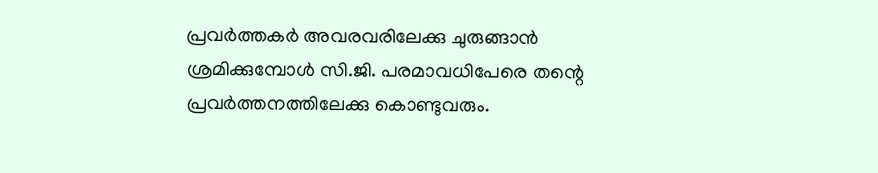പ്രവർത്തകർ അവരവരിലേക്കു ചുരുങ്ങാൻ ശ്രമിക്കുമ്പോൾ സി.ജി. പരമാവധിപേരെ തന്റെ പ്രവർത്തനത്തിലേക്കു കൊണ്ടുവരും.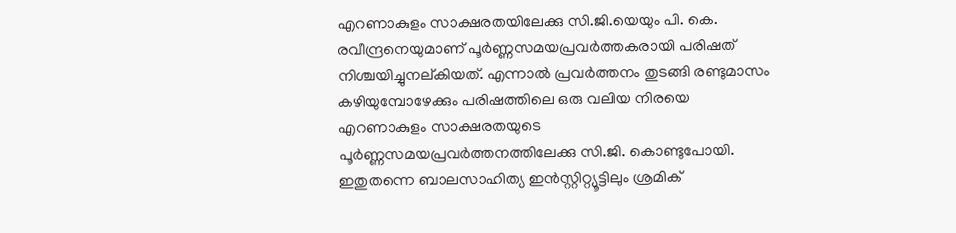എറണാകുളം സാക്ഷരതയിലേക്കു സി.ജി.യെയും പി. കെ. രവീന്ദ്രനെയുമാണ് പൂർണ്ണസമയപ്രവർത്തകരായി പരിഷത് നിശ്ചയിച്ചുനല്കിയത്. എന്നാൽ പ്രവർത്തനം തുടങ്ങി രണ്ടുമാസം കഴിയുമ്പോഴേക്കും പരിഷത്തിലെ ഒരു വലിയ നിരയെ എറണാകുളം സാക്ഷരതയുടെ പൂർണ്ണസമയപ്രവർത്തനത്തിലേക്കു സി.ജി. കൊണ്ടുപോയി. ഇതുതന്നെ ബാലസാഹിത്യ ഇൻസ്റ്റിറ്റ്യൂട്ടിലും ശ്രമിക്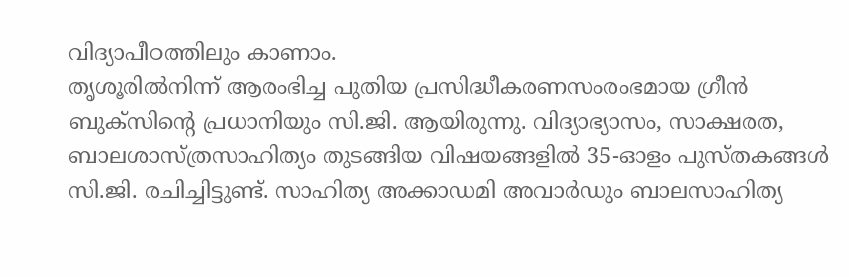വിദ്യാപീഠത്തിലും കാണാം.
തൃശൂരിൽനിന്ന് ആരംഭിച്ച പുതിയ പ്രസിദ്ധീകരണസംരംഭമായ ഗ്രീൻ ബുക്സിന്റെ പ്രധാനിയും സി.ജി. ആയിരുന്നു. വിദ്യാഭ്യാസം, സാക്ഷരത, ബാലശാസ്ത്രസാഹിത്യം തുടങ്ങിയ വിഷയങ്ങളിൽ 35-ഓളം പുസ്തകങ്ങൾ സി.ജി. രചിച്ചിട്ടുണ്ട്. സാഹിത്യ അക്കാഡമി അവാർഡും ബാലസാഹിത്യ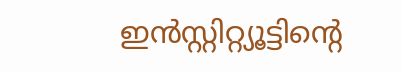ഇൻസ്റ്റിറ്റ്യൂട്ടിന്റെ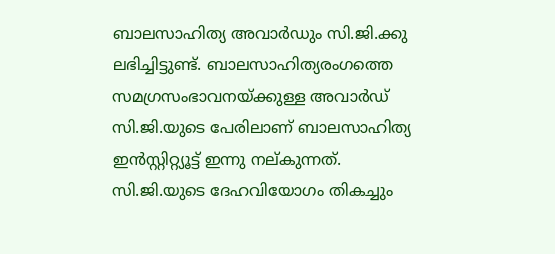ബാലസാഹിത്യ അവാർഡും സി.ജി.ക്കു ലഭിച്ചിട്ടുണ്ട്. ബാലസാഹിത്യരംഗത്തെ സമഗ്രസംഭാവനയ്ക്കുള്ള അവാർഡ് സി.ജി.യുടെ പേരിലാണ് ബാലസാഹിത്യ ഇൻസ്റ്റിറ്റ്യൂട്ട് ഇന്നു നല്കുന്നത്. സി.ജി.യുടെ ദേഹവിയോഗം തികച്ചും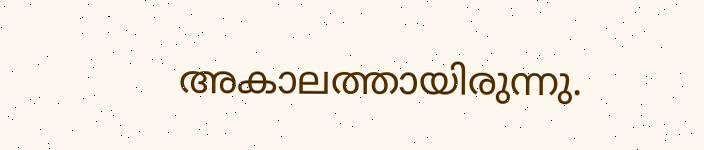അകാലത്തായിരുന്നു.